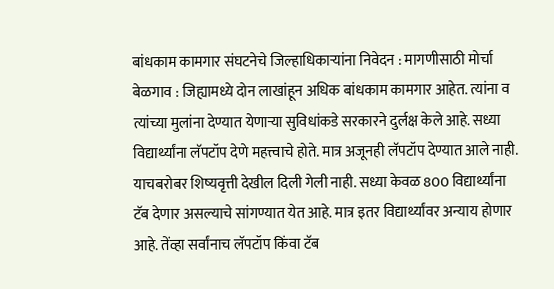बांधकाम कामगार संघटनेचे जिल्हाधिकाऱ्यांना निवेदन : मागणीसाठी मोर्चा
बेळगाव : जिह्यामध्ये दोन लाखांहून अधिक बांधकाम कामगार आहेत. त्यांना व त्यांच्या मुलांना देण्यात येणाऱ्या सुविधांकडे सरकारने दुर्लक्ष केले आहे. सध्या विद्यार्थ्यांना लॅपटॉप देणे महत्त्वाचे होते. मात्र अजूनही लॅपटॉप देण्यात आले नाही. याचबरोबर शिष्यवृत्ती देखील दिली गेली नाही. सध्या केवळ 800 विद्यार्थ्यांना टॅब देणार असल्याचे सांगण्यात येत आहे. मात्र इतर विद्यार्थ्यांवर अन्याय होणार आहे. तेंव्हा सर्वांनाच लॅपटॉप किंवा टॅब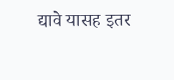द्यावे यासह इतर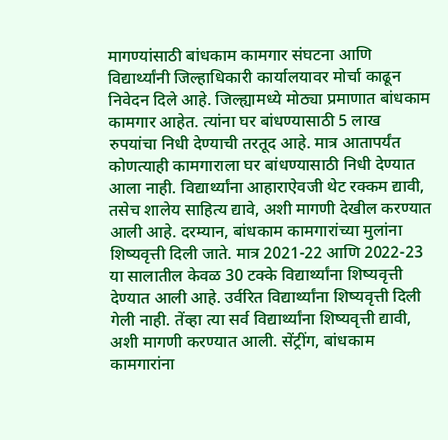मागण्यांसाठी बांधकाम कामगार संघटना आणि विद्यार्थ्यांनी जिल्हाधिकारी कार्यालयावर मोर्चा काढून निवेदन दिले आहे. जिल्ह्यामध्ये मोठ्या प्रमाणात बांधकाम कामगार आहेत. त्यांना घर बांधण्यासाठी 5 लाख रुपयांचा निधी देण्याची तरतूद आहे. मात्र आतापर्यंत कोणत्याही कामगाराला घर बांधण्यासाठी निधी देण्यात आला नाही. विद्यार्थ्यांना आहाराऐवजी थेट रक्कम द्यावी, तसेच शालेय साहित्य द्यावे, अशी मागणी देखील करण्यात आली आहे. दरम्यान, बांधकाम कामगारांच्या मुलांना शिष्यवृत्ती दिली जाते. मात्र 2021-22 आणि 2022-23 या सालातील केवळ 30 टक्के विद्यार्थ्यांना शिष्यवृत्ती देण्यात आली आहे. उर्वरित विद्यार्थ्यांना शिष्यवृत्ती दिली गेली नाही. तेंव्हा त्या सर्व विद्यार्थ्यांना शिष्यवृत्ती द्यावी, अशी मागणी करण्यात आली. सेंट्रींग, बांधकाम कामगारांना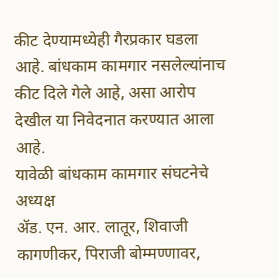कीट देण्यामध्येही गैरप्रकार घडला आहे. बांधकाम कामगार नसलेल्यांनाच कीट दिले गेले आहे, असा आरोप देखील या निवेदनात करण्यात आला आहे.
यावेळी बांधकाम कामगार संघटनेचे अध्यक्ष
ॲड. एन. आर. लातूर, शिवाजी कागणीकर, पिराजी बोम्मण्णावर,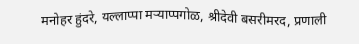मनोहर हुंदरे, यल्लाप्पा मऱ्याप्पगोळ, श्रीदेवी बसरीमरद, प्रणाली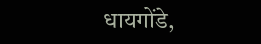धायगोंडे,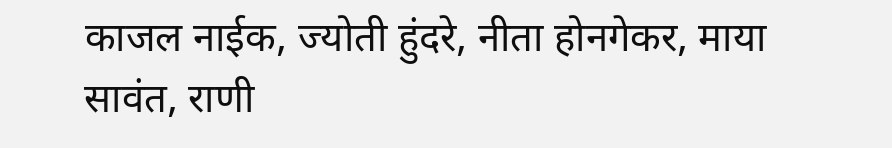काजल नाईक, ज्योती हुंदरे, नीता होनगेकर, माया सावंत, राणी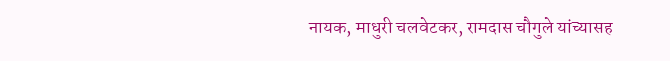नायक, माधुरी चलवेटकर, रामदास चौगुले यांच्यासह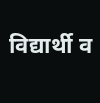विद्यार्थी व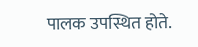पालक उपस्थित होते.